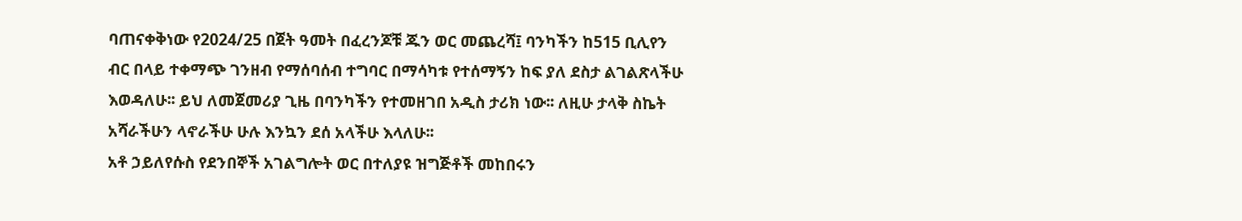ባጠናቀቅነው የ2024/25 በጀት ዓመት በፈረንጆቹ ጁን ወር መጨረሻ፤ ባንካችን ከ515 ቢሊየን ብር በላይ ተቀማጭ ገንዘብ የማሰባሰብ ተግባር በማሳካቱ የተሰማኝን ከፍ ያለ ደስታ ልገልጽላችሁ እወዳለሁ፡፡ ይህ ለመጀመሪያ ጊዜ በባንካችን የተመዘገበ አዲስ ታሪክ ነው፡፡ ለዚሁ ታላቅ ስኬት አሻራችሁን ላኖራችሁ ሁሉ እንኳን ደሰ አላችሁ እላለሁ፡፡
አቶ ኃይለየሱስ የደንበኞች አገልግሎት ወር በተለያዩ ዝግጅቶች መከበሩን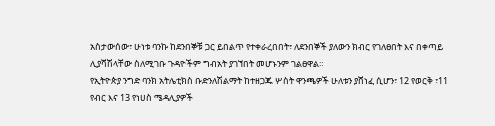አስታውሰው፣ ሁነቱ ባንኩ ከደንበኞቹ ጋር ይበልጥ የተቀራረበበት፣ ለደንበኞች ያለውን ክብር የገለፀበት እና በቀጣይ ሊያሻሽላቸው ስለሚገቡ ጉዳዮችም ግብአት ያገኘበት መሆኑንም ገልፀዋል።
የኢትዮጵያ ንግድ ባንክ አትሌቲክስ ቡድንለሽልማት ከተዘጋጁ ሦስት ዋንጫዎች ሁለቱን ያሸነፈ ሲሆን፣ 12 የወርቅ ፣11 የብር እና 13 የነሀስ ሜዳሊያዎች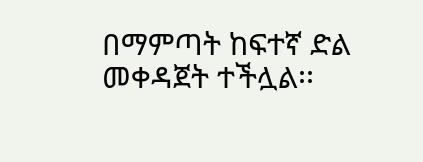በማምጣት ከፍተኛ ድል መቀዳጀት ተችሏል፡፡